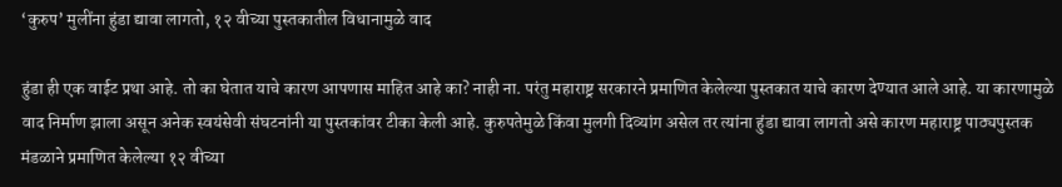‘कुरुप’ मुलींना हुंडा द्यावा लागतो, १२ वीच्या पुस्तकातील विधानामुळे वाद

हुंडा ही एक वाईट प्रथा आहे. तो का घेतात याचे कारण आपणास माहित आहे का? नाही ना. परंतु महाराष्ट्र सरकारने प्रमाणित केलेल्या पुस्तकात याचे कारण देण्यात आले आहे. या कारणामुळे वाद निर्माण झाला असून अनेक स्वयंसेवी संघटनांनी या पुस्तकांवर टीका केली आहे. कुरुपतेमुळे किंवा मुलगी दिव्यांग असेल तर त्यांना हुंडा द्यावा लागतो असे कारण महाराष्ट्र पाठ्यपुस्तक मंडळाने प्रमाणित केलेल्या १२ वीच्या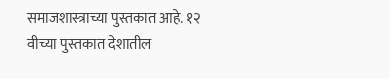समाजशास्त्राच्या पुस्तकात आहे. १२ वीच्या पुस्तकात देशातील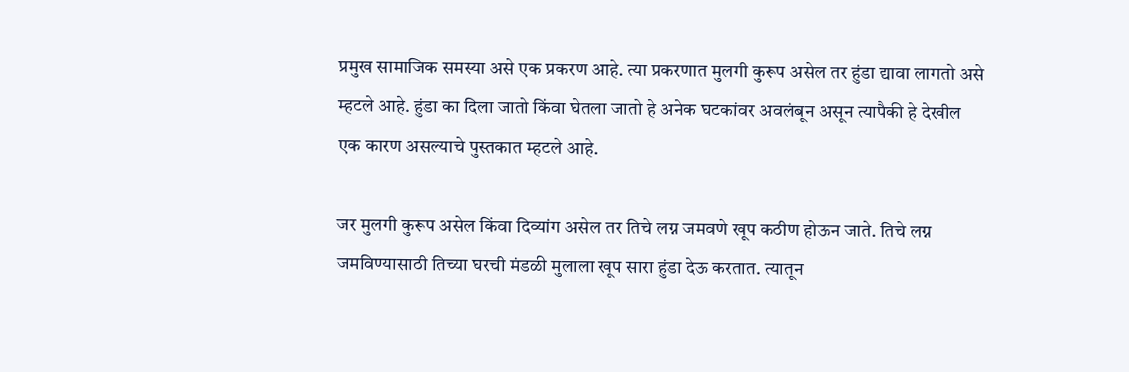प्रमुख सामाजिक समस्या असे एक प्रकरण आहे. त्या प्रकरणात मुलगी कुरूप असेल तर हुंडा द्यावा लागतो असे म्हटले आहे. हुंडा का दिला जातो किंवा घेतला जातो हे अनेक घटकांवर अवलंबून असून त्यापैकी हे देखील एक कारण असल्याचे पुस्तकात म्हटले आहे.

जर मुलगी कुरूप असेल किंवा दिव्यांग असेल तर तिचे लग्न जमवणे खूप कठीण होऊन जाते. तिचे लग्न जमविण्यासाठी तिच्या घरची मंडळी मुलाला खूप सारा हुंडा देऊ करतात. त्यातून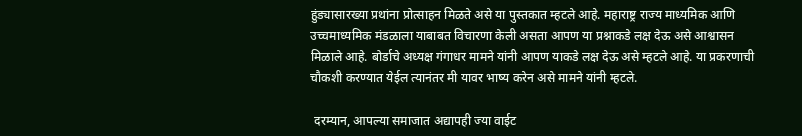हुंड्यासारख्या प्रथांना प्रोत्साहन मिळते असे या पुस्तकात म्हटले आहे. महाराष्ट्र राज्य माध्यमिक आणि उच्चमाध्यमिक मंडळाला याबाबत विचारणा केली असता आपण या प्रश्नाकडे लक्ष देऊ असे आश्वासन मिळाले आहे. बोर्डाचे अध्यक्ष गंगाधर मामने यांनी आपण याकडे लक्ष देऊ असे म्हटले आहे. या प्रकरणाची चौकशी करण्यात येईल त्यानंतर मी यावर भाष्य करेन असे मामने यांनी म्हटले.

 दरम्यान, आपल्या समाजात अद्यापही ज्या वाईट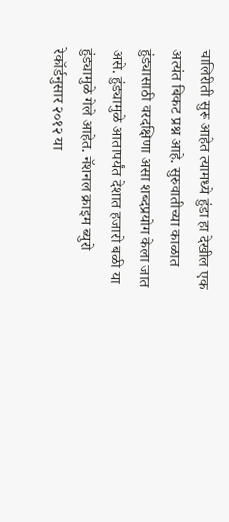चालिरीती सुरू आहेत त्यामध्ये हुंडा हा देखील एक अत्यंत बिकट प्रश्न आहे. सुरुवातीच्या काळात हुंड्यासाठी वरदक्षिणा असा शब्दप्रयोग केला जात असे. हुंड्यामुळे आतापर्यंत देशात हजारो बळी या हुंड्यामुळे गेले आहेत. नॅशनल क्राइम ब्युरो रेकॉर्डनुसार २०१२ या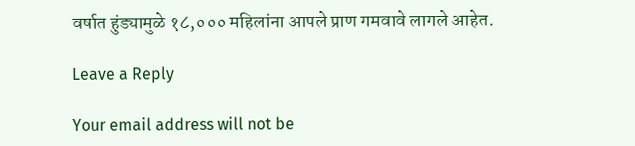वर्षात हुंड्यामुळे १८,००० महिलांना आपले प्राण गमवावे लागले आहेत.

Leave a Reply

Your email address will not be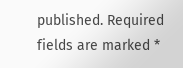published. Required fields are marked *